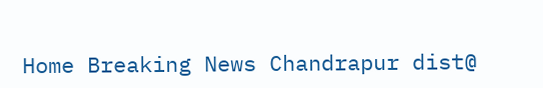Home Breaking News Chandrapur dist@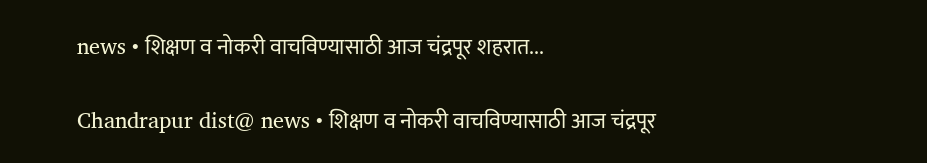news • शिक्षण व नोकरी वाचविण्यासाठी आज चंद्रपूर शहरात...

Chandrapur dist@ news • शिक्षण व नोकरी वाचविण्यासाठी आज चंद्रपूर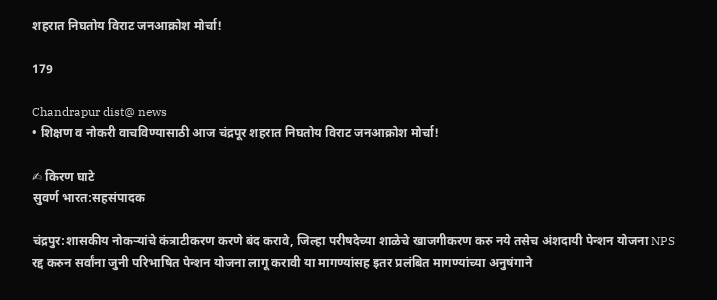शहरात निघतोय विराट जनआक्रोश मोर्चा!

179

Chandrapur dist@ news
• शिक्षण व नोकरी वाचविण्यासाठी आज चंद्रपूर शहरात निघतोय विराट जनआक्रोश मोर्चा!

✍ किरण घाटे
सुवर्ण भारत:सहसंपादक

चंद्रपुर:शासकीय नोकऱ्यांचे कंत्राटीकरण करणे बंद करावे, जिल्हा परीषदेच्या शाळेचे खाजगीकरण करु नये तसेच अंशदायी पेन्शन योजना NPS रद्द करुन सर्वांना जुनी परिभाषित पेन्शन योजना लागू करावी या मागण्यांसह इतर प्रलंबित मागण्यांच्या अनुषंगाने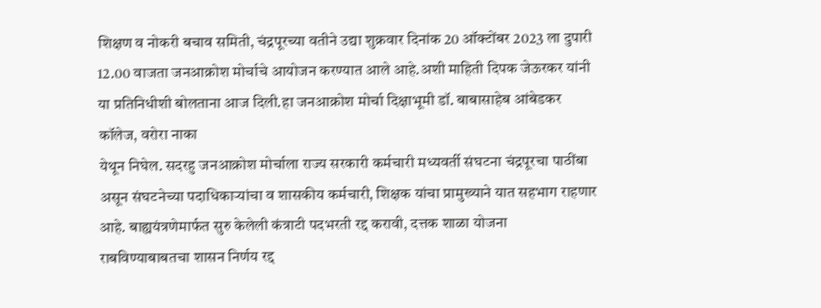शिक्षण व नोकरी बचाव समिती, चंद्रपूरच्या वतीने उद्या शुक्रवार दिनांक 20 ऑक्टोंबर 2023 ला दुपारी 12.00 वाजता जनआक्रोश मोर्चाचे आयोजन करण्यात आले आहे.अशी माहिती दिपक जेऊरकर यांनी या प्रतिनिधीशी बोलताना आज दिली.हा जनआक्रोश मोर्चा दिक्षाभूमी डॉ. बाबासाहेब आंबेडकर कॉलेज, वरोरा नाका
येथून निघेल. सदरहु जनआक्रोश मोर्चाला राज्य सरकारी कर्मचारी मध्यवर्ती संघटना चंद्रपूरचा पाठींबा असून संघटनेच्या पदाधिकाऱ्यांचा व शासकीय कर्मचारी, शिक्षक यांचा प्रामुख्याने यात सहभाग राहणार आहे. बाह्ययंत्रणेमार्फत सुरु केलेली कंत्राटी पदभरती रद्द करावी, दत्तक शाळा योजना राबविण्याबाबतचा शासन निर्णय रद्द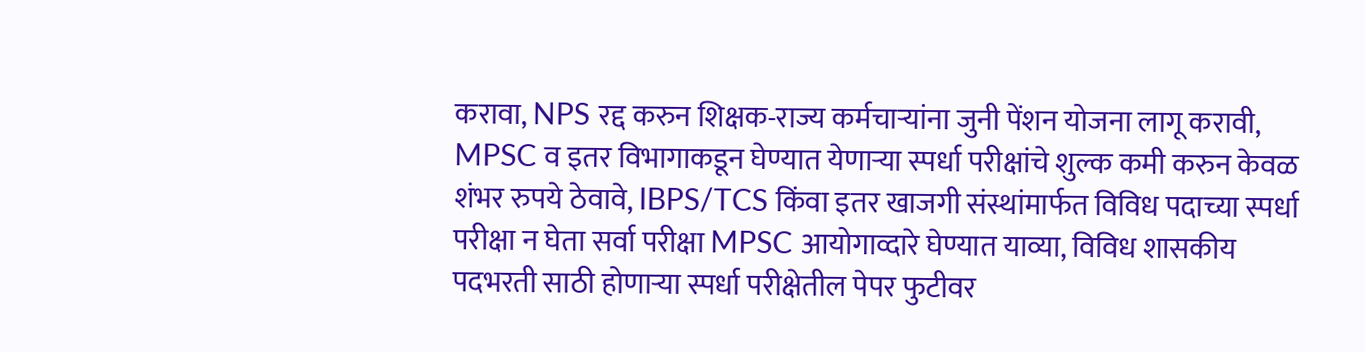करावा, NPS रद्द करुन शिक्षक-राज्य कर्मचाऱ्यांना जुनी पेंशन योजना लागू करावी, MPSC व इतर विभागाकडून घेण्यात येणाऱ्या स्पर्धा परीक्षांचे शुल्क कमी करुन केवळ शंभर रुपये ठेवावे, IBPS/TCS किंवा इतर खाजगी संस्थांमार्फत विविध पदाच्या स्पर्धा परीक्षा न घेता सर्वा परीक्षा MPSC आयोगाव्दारे घेण्यात याव्या, विविध शासकीय पदभरती साठी होणाऱ्या स्पर्धा परीक्षेतील पेपर फुटीवर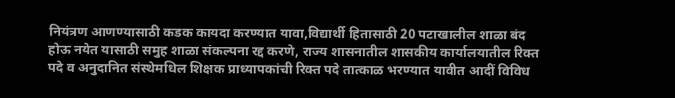नियंत्रण आणण्यासाठी कडक कायदा करण्यात यावा,विद्यार्थी हितासाठी 20 पटाखालील शाळा बंद होऊ नयेत यासाठी समुह शाळा संकल्पना रद्द करणे, राज्य शासनातील शासकीय कार्यालयातील रिक्त पदे व अनुदानित संस्थेमधिल शिक्षक प्राध्यापकांची रिक्त पदे तात्काळ भरण्यात यावीत आदीं विविध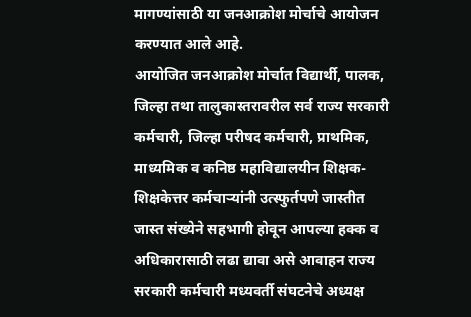मागण्यांसाठी या जनआक्रोश मोर्चाचे आयोजन करण्यात आले आहे.
आयोजित जनआक्रोश मोर्चात विद्यार्थी, पालक, जिल्हा तथा तालुकास्तरावरील सर्व राज्य सरकारी कर्मचारी, जिल्हा परीषद कर्मचारी, प्राथमिक, माध्यमिक व कनिष्ठ महाविद्यालयीन शिक्षक-शिक्षकेत्तर कर्मचाऱ्यांनी उत्स्फुर्तपणे जास्तीत जास्त संख्येने सहभागी होवून आपल्या हक्क व अधिकारासाठी लढा द्यावा असे आवाहन राज्य सरकारी कर्मचारी मध्यवर्ती संघटनेचे अध्यक्ष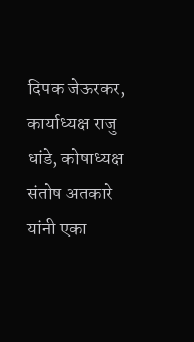दिपक जेऊरकर, कार्याध्यक्ष राजु धांडे, कोषाध्यक्ष संतोष अतकारे यांनी एका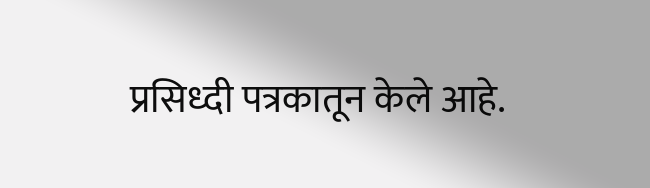प्रसिध्दी पत्रकातून केले आहे.